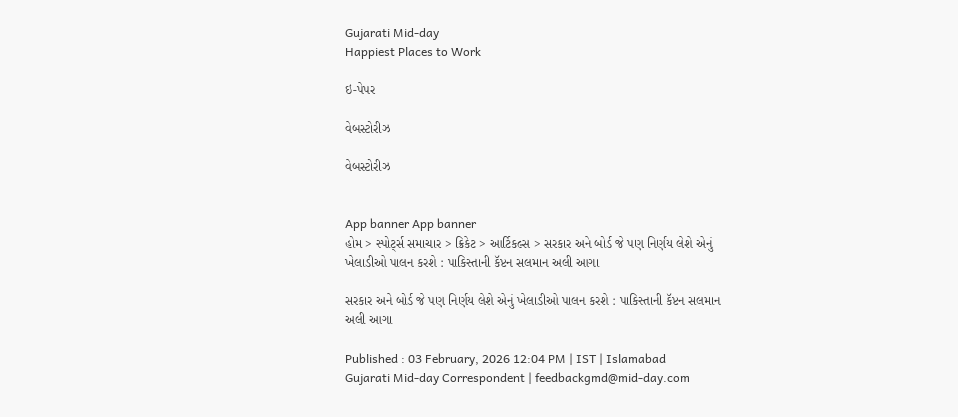Gujarati Mid-day
Happiest Places to Work

ઇ-પેપર

વેબસ્ટોરીઝ

વેબસ્ટોરીઝ


App banner App banner
હોમ > સ્પોર્ટ્સ સમાચાર > ક્રિકેટ > આર્ટિકલ્સ > સરકાર અને બોર્ડ જે પણ નિર્ણય લેશે એનું ખેલાડીઓ પાલન કરશે : પાકિસ્તાની કૅપ્ટન સલમાન અલી આગા

સરકાર અને બોર્ડ જે પણ નિર્ણય લેશે એનું ખેલાડીઓ પાલન કરશે : પાકિસ્તાની કૅપ્ટન સલમાન અલી આગા

Published : 03 February, 2026 12:04 PM | IST | Islamabad
Gujarati Mid-day Correspondent | feedbackgmd@mid-day.com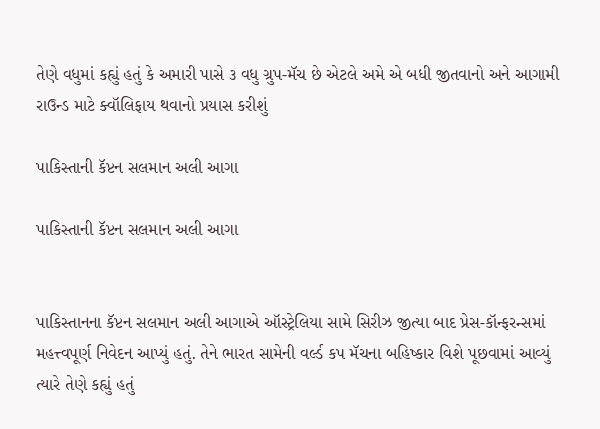તેણે વધુમાં કહ્યું હતું કે અમારી પાસે ૩ વધુ ગ્રુપ-મૅચ છે એટલે અમે એ બધી જીતવાનો અને આગામી રાઉન્ડ માટે ક્વૉલિફાય થવાનો પ્રયાસ કરીશું

પાકિસ્તાની કૅપ્ટન સલમાન અલી આગા

પાકિસ્તાની કૅપ્ટન સલમાન અલી આગા


પાકિસ્તાનના કૅપ્ટન સલમાન અલી આગાએ ઑસ્ટ્રેલિયા સામે સિરીઝ જીત્યા બાદ પ્રેસ-કૉન્ફરન્સમાં મહત્ત્વપૂર્ણ નિવેદન આપ્યું હતું. તેને ભારત સામેની વર્લ્ડ કપ મૅચના બહિષ્કાર વિશે પૂછવામાં આવ્યું ત્યારે તેણે કહ્યું હતું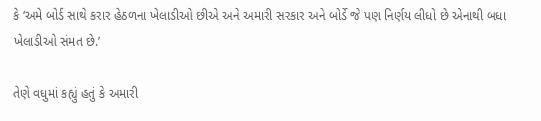કે ‘અમે બોર્ડ સાથે કરાર હેઠળના ખેલાડીઓ છીએ અને અમારી સરકાર અને બોર્ડે જે પણ નિર્ણય લીધો છે એનાથી બધા ખેલાડીઓ સંમત છે.’

તેણે વધુમાં કહ્યું હતું કે અમારી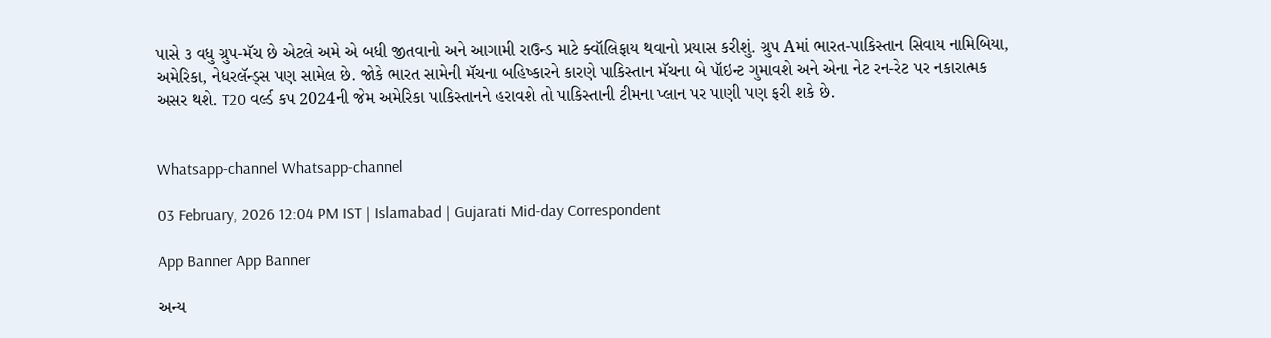પાસે ૩ વધુ ગ્રુપ-મૅચ છે એટલે અમે એ બધી જીતવાનો અને આગામી રાઉન્ડ માટે ક્વૉલિફાય થવાનો પ્રયાસ કરીશું. ગ્રુપ Aમાં ભારત-પાકિસ્તાન સિવાય નામિબિયા, અમેરિકા, નેધરલૅન્ડ્સ પણ સામેલ છે. જોકે ભારત સામેની મૅચના બહિષ્કારને કારણે પાકિસ્તાન મૅચના બે પૉઇન્ટ ગુમાવશે અને એના નેટ રન-રેટ પર નકારાત્મક અસર થશે. T20 વર્લ્ડ કપ 2024ની જેમ અમેરિકા પાકિસ્તાનને હરાવશે તો પાકિસ્તાની ટીમના પ્લાન પર પાણી પણ ફરી શકે છે.


Whatsapp-channel Whatsapp-channel

03 February, 2026 12:04 PM IST | Islamabad | Gujarati Mid-day Correspondent

App Banner App Banner

અન્ય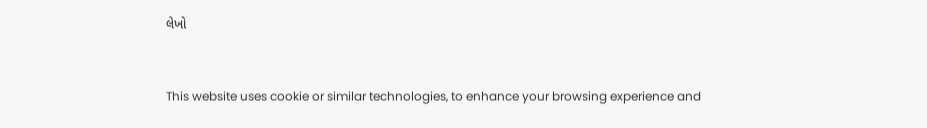લેખો


This website uses cookie or similar technologies, to enhance your browsing experience and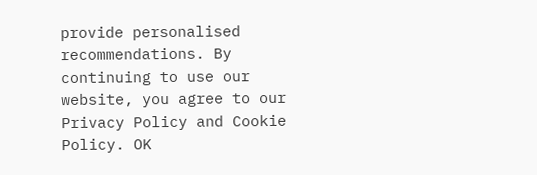provide personalised recommendations. By continuing to use our website, you agree to our Privacy Policy and Cookie Policy. OK